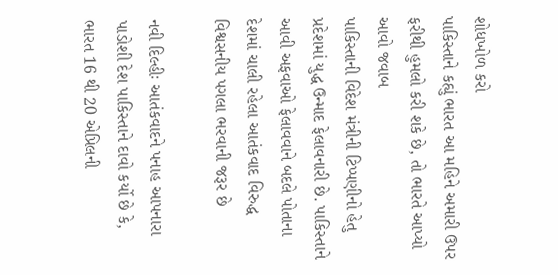શોધખોળ કરો
પાકિસ્તાને કહ્યું ભારત આ મહિને અમારી ઉપર ફરીથી હુમલો કરી શકે છે, તો ભારતે આપ્યો આવો જવાબ
પાકિસ્તાની વિદેશ મંત્રીની ટિપ્પણીનો હેતુ પ્રદેશમાં યુદ્ધ ઉન્માદ ફેલાવનારી છે. પાકિસ્તાને આવી અફવાઓ ફેલાવવાને બદલે પોતાના દેશમાં ચાલી રહેલા આતંકવાદ વિરુદ્ધ વિશ્વસનીય પગલા ભરવાની જરૂર છે

નવી દિલ્હીઃ આતંકવાદને પનાહ આપનારા પાડોશી દેશ પાકિસ્તાને દાવો કર્યો છે કે, ભારત 16 થી 20 એપ્રિલની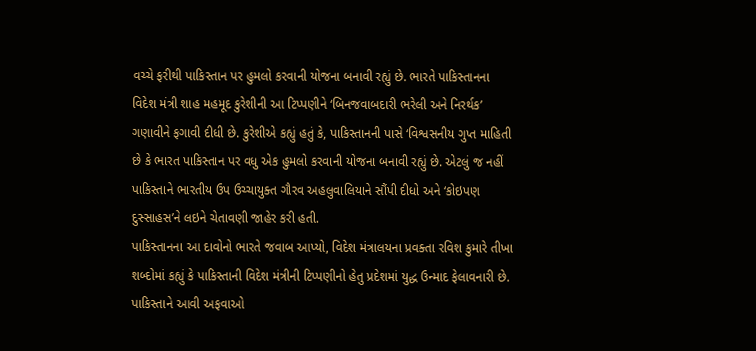વચ્ચે ફરીથી પાકિસ્તાન પર હુમલો કરવાની યોજના બનાવી રહ્યું છે. ભારતે પાકિસ્તાનના વિદેશ મંત્રી શાહ મહમૂદ કુરેશીની આ ટિપ્પણીને ‘બિનજવાબદારી ભરેલી અને નિરર્થક’ ગણાવીને ફગાવી દીધી છે. કુરેશીએ કહ્યું હતું કે, પાકિસ્તાનની પાસે ‘વિશ્વસનીય ગુપ્ત માહિતી છે કે ભારત પાકિસ્તાન પર વધુ એક હુમલો કરવાની યોજના બનાવી રહ્યું છે. એટલું જ નહીં પાકિસ્તાને ભારતીય ઉપ ઉચ્ચાયુક્ત ગૌરવ અહલુવાલિયાને સૌંપી દીધો અને ‘કોઇપણ દુસ્સાહસ’ને લઇને ચેતાવણી જાહેર કરી હતી.
પાકિસ્તાનના આ દાવોનો ભારતે જવાબ આપ્યો, વિદેશ મંત્રાલયના પ્રવક્તા રવિશ કુમારે તીખા શબ્દોમાં કહ્યું કે પાકિસ્તાની વિદેશ મંત્રીની ટિપ્પણીનો હેતુ પ્રદેશમાં યુદ્ધ ઉન્માદ ફેલાવનારી છે. પાકિસ્તાને આવી અફવાઓ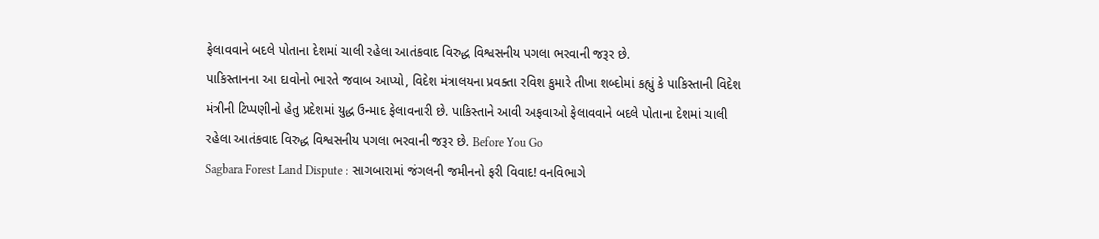ફેલાવવાને બદલે પોતાના દેશમાં ચાલી રહેલા આતંકવાદ વિરુદ્ધ વિશ્વસનીય પગલા ભરવાની જરૂર છે.
પાકિસ્તાનના આ દાવોનો ભારતે જવાબ આપ્યો, વિદેશ મંત્રાલયના પ્રવક્તા રવિશ કુમારે તીખા શબ્દોમાં કહ્યું કે પાકિસ્તાની વિદેશ મંત્રીની ટિપ્પણીનો હેતુ પ્રદેશમાં યુદ્ધ ઉન્માદ ફેલાવનારી છે. પાકિસ્તાને આવી અફવાઓ ફેલાવવાને બદલે પોતાના દેશમાં ચાલી રહેલા આતંકવાદ વિરુદ્ધ વિશ્વસનીય પગલા ભરવાની જરૂર છે. Before You Go
Sagbara Forest Land Dispute : સાગબારામાં જંગલની જમીનનો ફરી વિવાદ! વનવિભાગે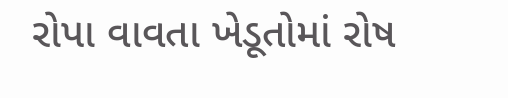રોપા વાવતા ખેડૂતોમાં રોષ